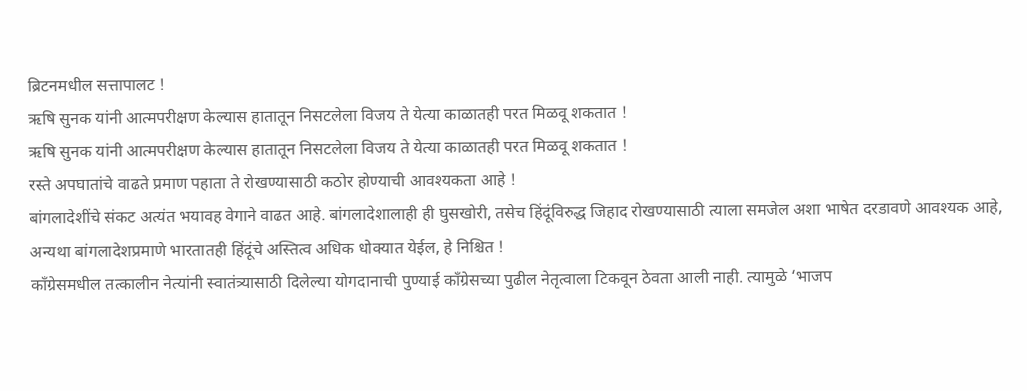ब्रिटनमधील सत्तापालट !
ऋषि सुनक यांनी आत्मपरीक्षण केल्यास हातातून निसटलेला विजय ते येत्या काळातही परत मिळवू शकतात !
ऋषि सुनक यांनी आत्मपरीक्षण केल्यास हातातून निसटलेला विजय ते येत्या काळातही परत मिळवू शकतात !
रस्ते अपघातांचे वाढते प्रमाण पहाता ते रोखण्यासाठी कठोर होण्याची आवश्यकता आहे !
बांगलादेशींचे संकट अत्यंत भयावह वेगाने वाढत आहे. बांगलादेशालाही ही घुसखोरी, तसेच हिंदूंविरुद्ध जिहाद रोखण्यासाठी त्याला समजेल अशा भाषेत दरडावणे आवश्यक आहे, अन्यथा बांगलादेशप्रमाणे भारतातही हिंदूंचे अस्तित्व अधिक धोक्यात येईल, हे निश्चित !
काँग्रेसमधील तत्कालीन नेत्यांनी स्वातंत्र्यासाठी दिलेल्या योगदानाची पुण्याई काँग्रेसच्या पुढील नेतृत्वाला टिकवून ठेवता आली नाही. त्यामुळे ‘भाजप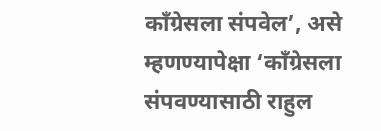काँग्रेसला संपवेल’, असे म्हणण्यापेक्षा ‘काँग्रेसला संपवण्यासाठी राहुल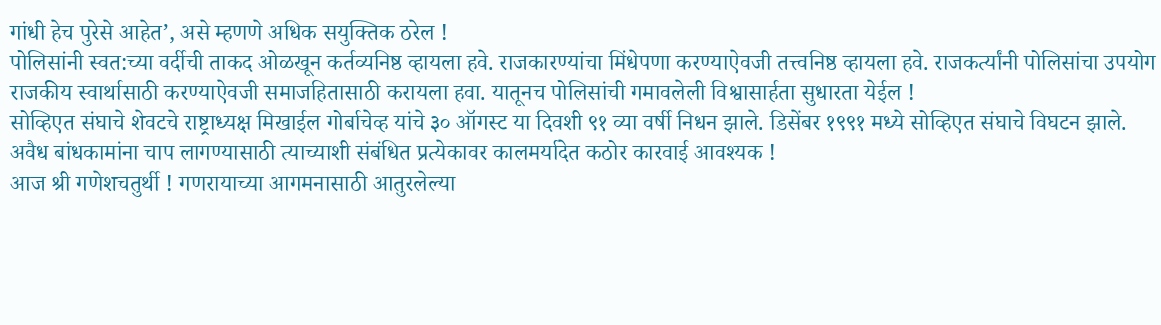गांधी हेच पुरेसे आहेत’, असे म्हणणे अधिक सयुक्तिक ठरेल !
पोलिसांनी स्वत:च्या वर्दीची ताकद ओळखून कर्तव्यनिष्ठ व्हायला हवे. राजकारण्यांचा मिंधेपणा करण्याऐवजी तत्त्वनिष्ठ व्हायला हवे. राजकर्त्यांनी पोलिसांचा उपयोग राजकीय स्वार्थासाठी करण्याऐवजी समाजहितासाठी करायला हवा. यातूनच पोलिसांची गमावलेली विश्वासार्हता सुधारता येईल !
सोव्हिएत संघाचे शेवटचे राष्ट्राध्यक्ष मिखाईल गोर्बाचेव्ह यांचे ३० ऑगस्ट या दिवशी ९१ व्या वर्षी निधन झाले. डिसेंबर १९९१ मध्ये सोव्हिएत संघाचे विघटन झाले.
अवैध बांधकामांना चाप लागण्यासाठी त्याच्याशी संबंधित प्रत्येकावर कालमर्यादेत कठोर कारवाई आवश्यक !
आज श्री गणेशचतुर्थी ! गणरायाच्या आगमनासाठी आतुरलेल्या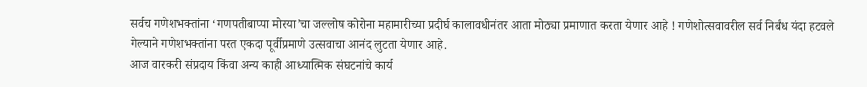सर्वच गणेशभक्तांना ‘गणपतीबाप्पा मोरया’चा जल्लोष कोरोना महामारीच्या प्रदीर्घ कालावधीनंतर आता मोठ्या प्रमाणात करता येणार आहे ! गणेशोत्सवावरील सर्व निर्बंध यंदा हटवले गेल्याने गणेशभक्तांना परत एकदा पूर्वीप्रमाणे उत्सवाचा आनंद लुटता येणार आहे.
आज वारकरी संप्रदाय किंवा अन्य काही आध्यात्मिक संघटनांचे कार्य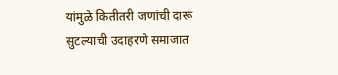यांमुळे कितीतरी जणांची दारू सुटल्याची उदाहरणे समाजात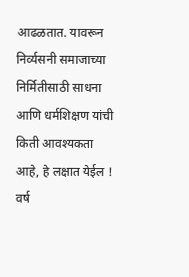आढळतात. यावरून निर्व्यसनी समाजाच्या निर्मितीसाठी साधना आणि धर्मशिक्षण यांची किती आवश्यकता आहे, हे लक्षात येईल !
वर्ष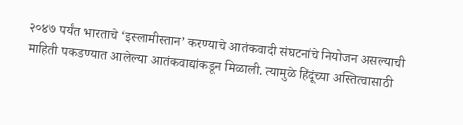२०४७ पर्यंत भारताचे ‘इस्लामीस्तान’ करण्याचे आतंकवादी संघटनांचे नियोजन असल्याची माहिती पकडण्यात आलेल्या आतंकवाद्यांकडून मिळाली. त्यामुळे हिंदूंच्या अस्तित्वासाठी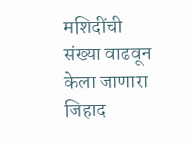मशिदींची संख्या वाढवून केला जाणारा जिहाद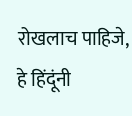रोखलाच पाहिजे, हे हिंदूंनी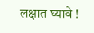लक्षात घ्यावे !